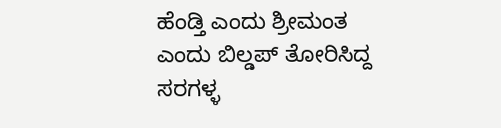ಹೆಂಡ್ತಿ ಎಂದು ಶ್ರೀಮಂತ ಎಂದು ಬಿಲ್ಡಪ್ ತೋರಿಸಿದ್ದ ಸರಗಳ್ಳ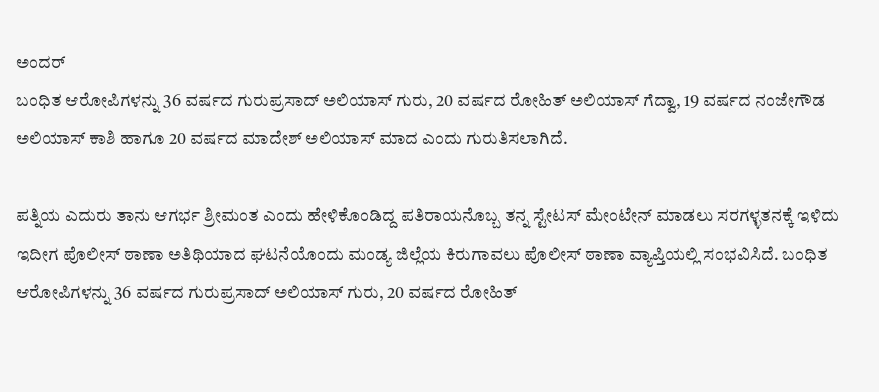ಅಂದರ್
ಬಂಧಿತ ಆರೋಪಿಗಳನ್ನು 36 ವರ್ಷದ ಗುರುಪ್ರಸಾದ್ ಅಲಿಯಾಸ್ ಗುರು, 20 ವರ್ಷದ ರೋಹಿತ್ ಅಲಿಯಾಸ್ ಗೆದ್ವಾ, 19 ವರ್ಷದ ನಂಜೇಗೌಡ ಅಲಿಯಾಸ್ ಕಾಶಿ ಹಾಗೂ 20 ವರ್ಷದ ಮಾದೇಶ್ ಅಲಿಯಾಸ್ ಮಾದ ಎಂದು ಗುರುತಿಸಲಾಗಿದೆ.

ಪತ್ನಿಯ ಎದುರು ತಾನು ಆಗರ್ಭ ಶ್ರೀಮಂತ ಎಂದು ಹೇಳಿಕೊಂಡಿದ್ದ ಪತಿರಾಯನೊಬ್ಬ ತನ್ನ ಸ್ಟೇಟಸ್ ಮೇಂಟೇನ್ ಮಾಡಲು ಸರಗಳ್ಳತನಕ್ಕೆ ಇಳಿದು ಇದೀಗ ಪೊಲೀಸ್ ಠಾಣಾ ಅತಿಥಿಯಾದ ಘಟನೆಯೊಂದು ಮಂಡ್ಯ ಜಿಲ್ಲೆಯ ಕಿರುಗಾವಲು ಪೊಲೀಸ್ ಠಾಣಾ ವ್ಯಾಪ್ತಿಯಲ್ಲಿ ಸಂಭವಿಸಿದೆ. ಬಂಧಿತ ಆರೋಪಿಗಳನ್ನು 36 ವರ್ಷದ ಗುರುಪ್ರಸಾದ್ ಅಲಿಯಾಸ್ ಗುರು, 20 ವರ್ಷದ ರೋಹಿತ್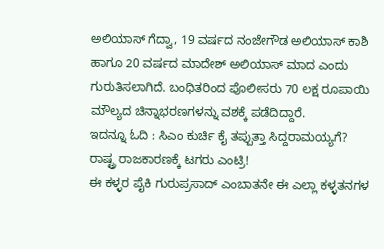ಅಲಿಯಾಸ್ ಗೆದ್ವಾ, 19 ವರ್ಷದ ನಂಜೇಗೌಡ ಅಲಿಯಾಸ್ ಕಾಶಿ ಹಾಗೂ 20 ವರ್ಷದ ಮಾದೇಶ್ ಅಲಿಯಾಸ್ ಮಾದ ಎಂದು ಗುರುತಿಸಲಾಗಿದೆ. ಬಂಧಿತರಿಂದ ಪೊಲೀಸರು 70 ಲಕ್ಷ ರೂಪಾಯಿ ಮೌಲ್ಯದ ಚಿನ್ನಾಭರಣಗಳನ್ನು ವಶಕ್ಕೆ ಪಡೆದಿದ್ದಾರೆ.
ಇದನ್ನೂ ಓದಿ : ಸಿಎಂ ಕುರ್ಚಿ ಕೈ ತಪ್ಪುತ್ತಾ ಸಿದ್ದರಾಮಯ್ಯಗೆ? ರಾಷ್ಟ್ರ ರಾಜಕಾರಣಕ್ಕೆ ಟಗರು ಎಂಟ್ರಿ!
ಈ ಕಳ್ಳರ ಪೈಕಿ ಗುರುಪ್ರಸಾದ್ ಎಂಬಾತನೇ ಈ ಎಲ್ಲಾ ಕಳ್ಳತನಗಳ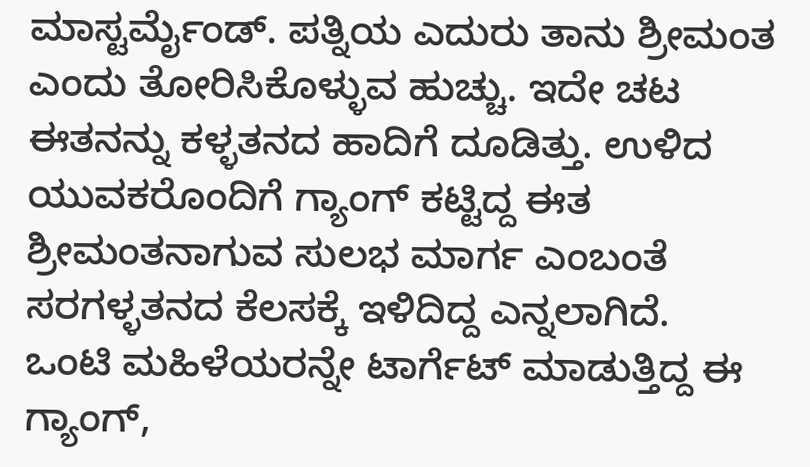ಮಾಸ್ಟರ್ಮೈಂಡ್. ಪತ್ನಿಯ ಎದುರು ತಾನು ಶ್ರೀಮಂತ ಎಂದು ತೋರಿಸಿಕೊಳ್ಳುವ ಹುಚ್ಚು. ಇದೇ ಚಟ ಈತನನ್ನು ಕಳ್ಳತನದ ಹಾದಿಗೆ ದೂಡಿತ್ತು. ಉಳಿದ ಯುವಕರೊಂದಿಗೆ ಗ್ಯಾಂಗ್ ಕಟ್ಟಿದ್ದ ಈತ ಶ್ರೀಮಂತನಾಗುವ ಸುಲಭ ಮಾರ್ಗ ಎಂಬಂತೆ ಸರಗಳ್ಳತನದ ಕೆಲಸಕ್ಕೆ ಇಳಿದಿದ್ದ ಎನ್ನಲಾಗಿದೆ.
ಒಂಟಿ ಮಹಿಳೆಯರನ್ನೇ ಟಾರ್ಗೆಟ್ ಮಾಡುತ್ತಿದ್ದ ಈ ಗ್ಯಾಂಗ್,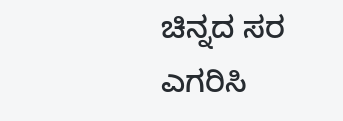ಚಿನ್ನದ ಸರ ಎಗರಿಸಿ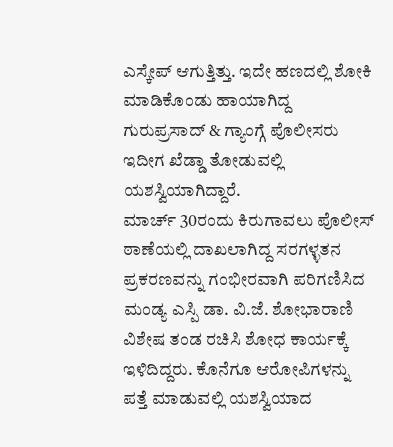ಎಸ್ಕೇಪ್ ಆಗುತ್ತಿತ್ತು. ಇದೇ ಹಣದಲ್ಲಿ ಶೋಕಿ ಮಾಡಿಕೊಂಡು ಹಾಯಾಗಿದ್ದ ಗುರುಪ್ರಸಾದ್ & ಗ್ಯಾಂಗ್ಗೆ ಪೊಲೀಸರು ಇದೀಗ ಖೆಡ್ಡಾ ತೋಡುವಲ್ಲಿ ಯಶಸ್ವಿಯಾಗಿದ್ದಾರೆ.
ಮಾರ್ಚ್ 30ರಂದು ಕಿರುಗಾವಲು ಪೊಲೀಸ್ ಠಾಣೆಯಲ್ಲಿ ದಾಖಲಾಗಿದ್ದ ಸರಗಳ್ಳತನ ಪ್ರಕರಣವನ್ನು ಗಂಭೀರವಾಗಿ ಪರಿಗಣಿಸಿದ ಮಂಡ್ಯ ಎಸ್ಪಿ ಡಾ. ವಿ.ಜೆ. ಶೋಭಾರಾಣಿ ವಿಶೇಷ ತಂಡ ರಚಿಸಿ ಶೋಧ ಕಾರ್ಯಕ್ಕೆ ಇಳಿದಿದ್ದರು. ಕೊನೆಗೂ ಆರೋಪಿಗಳನ್ನು ಪತ್ತೆ ಮಾಡುವಲ್ಲಿ ಯಶಸ್ವಿಯಾದ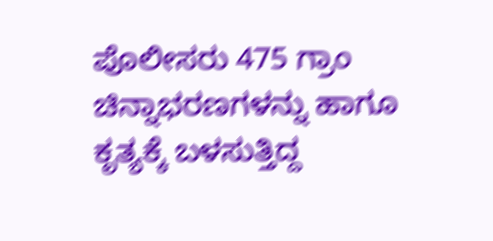ಪೊಲೀಸರು 475 ಗ್ರಾಂ ಚಿನ್ನಾಭರಣಗಳನ್ನು ಹಾಗೂ ಕೃತ್ಯಕ್ಕೆ ಬಳಸುತ್ತಿದ್ದ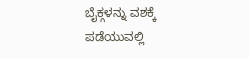ಬೈಕ್ಗಳನ್ನು ವಶಕ್ಕೆ ಪಡೆಯುವಲ್ಲಿ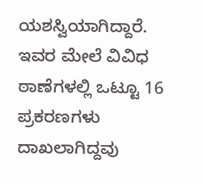ಯಶಸ್ವಿಯಾಗಿದ್ದಾರೆ. ಇವರ ಮೇಲೆ ವಿವಿಧ ಠಾಣೆಗಳಲ್ಲಿ ಒಟ್ಟೂ 16 ಪ್ರಕರಣಗಳು ದಾಖಲಾಗಿದ್ದವು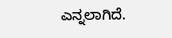ಎನ್ನಲಾಗಿದೆ.